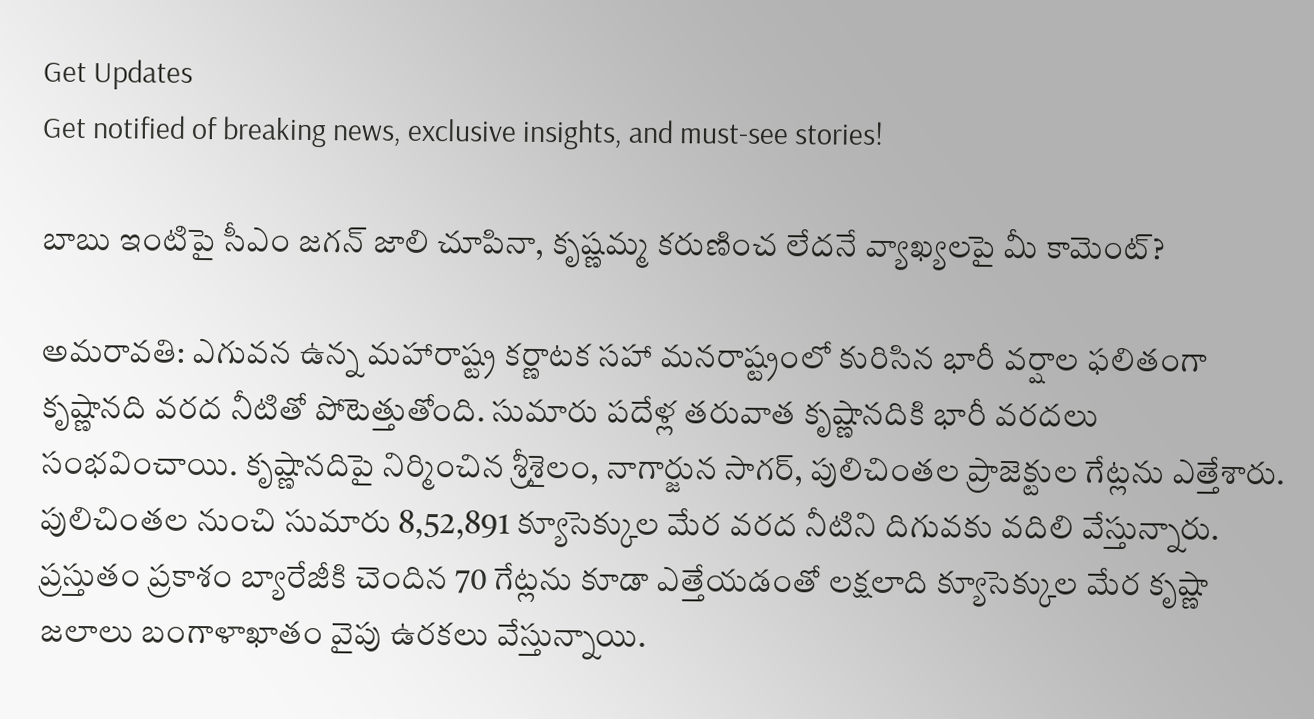Get Updates
Get notified of breaking news, exclusive insights, and must-see stories!

బాబు ఇంటిపై సీఎం జగన్ జాలి చూపినా, కృష్ణమ్మ కరుణించ లేదనే వ్యాఖ్యలపై మీ కామెంట్?

అమరావతి: ఎగువన ఉన్న మహారాష్ట్ర కర్ణాటక సహా మనరాష్ట్రంలో కురిసిన భారీ వర్షాల ఫలితంగా కృష్ణానది వరద నీటితో పోటెత్తుతోంది. సుమారు పదేళ్ల తరువాత కృష్ణానదికి భారీ వరదలు సంభవించాయి. కృష్ణానదిపై నిర్మించిన శ్రీశైలం, నాగార్జున సాగర్, పులిచింతల ప్రాజెక్టుల గేట్లను ఎత్తేశారు. పులిచింతల నుంచి సుమారు 8,52,891 క్యూసెక్కుల మేర వరద నీటిని దిగువకు వదిలి వేస్తున్నారు. ప్రస్తుతం ప్రకాశం బ్యారేజీకి చెందిన 70 గేట్లను కూడా ఎత్తేయడంతో లక్షలాది క్యూసెక్కుల మేర కృష్ణా జలాలు బంగాళాఖాతం వైపు ఉరకలు వేస్తున్నాయి.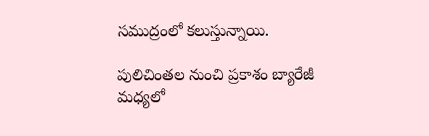సముద్రంలో కలుస్తున్నాయి.

పులిచింతల నుంచి ప్రకాశం బ్యారేజీ మధ్యలో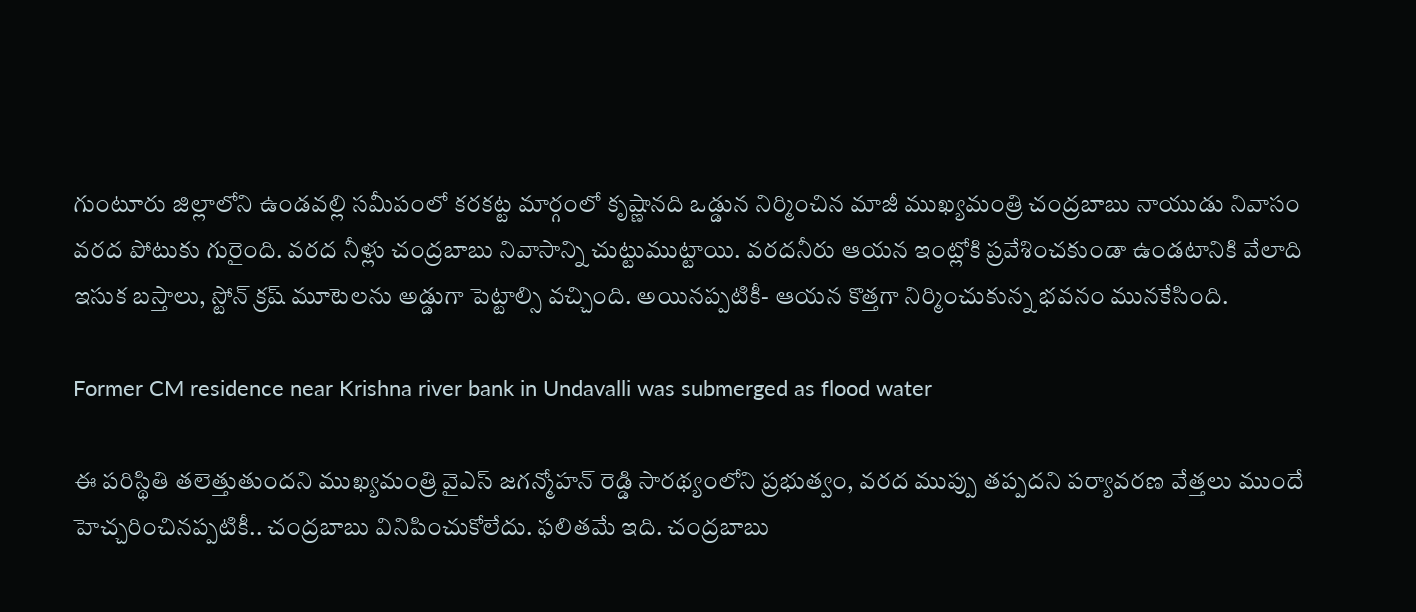గుంటూరు జిల్లాలోని ఉండవల్లి సమీపంలో కరకట్ట మార్గంలో కృష్ణానది ఒడ్డున నిర్మించిన మాజీ ముఖ్యమంత్రి చంద్రబాబు నాయుడు నివాసం వరద పోటుకు గురైంది. వరద నీళ్లు చంద్రబాబు నివాసాన్ని చుట్టుముట్టాయి. వరదనీరు ఆయన ఇంట్లోకి ప్రవేశించకుండా ఉండటానికి వేలాది ఇసుక బస్తాలు, స్టోన్ క్రష్ మూటెలను అడ్డుగా పెట్టాల్సి వచ్చింది. అయినప్పటికీ- ఆయన కొత్తగా నిర్మించుకున్న భవనం మునకేసింది.

Former CM residence near Krishna river bank in Undavalli was submerged as flood water

ఈ పరిస్థితి తలెత్తుతుందని ముఖ్యమంత్రి వైఎస్ జగన్మోహన్ రెడ్డి సారథ్యంలోని ప్రభుత్వం, వరద ముప్పు తప్పదని పర్యావరణ వేత్తలు ముందే హెచ్చరించినప్పటికీ.. చంద్రబాబు వినిపించుకోలేదు. ఫలితమే ఇది. చంద్రబాబు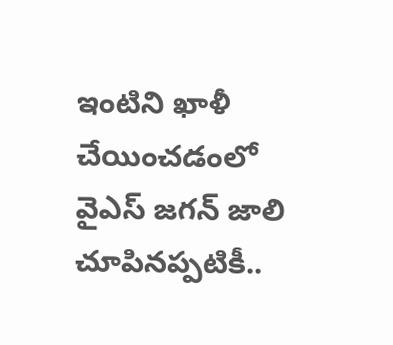ఇంటిని ఖాళీ చేయించడంలో వైఎస్ జగన్ జాలి చూపినప్పటికీ..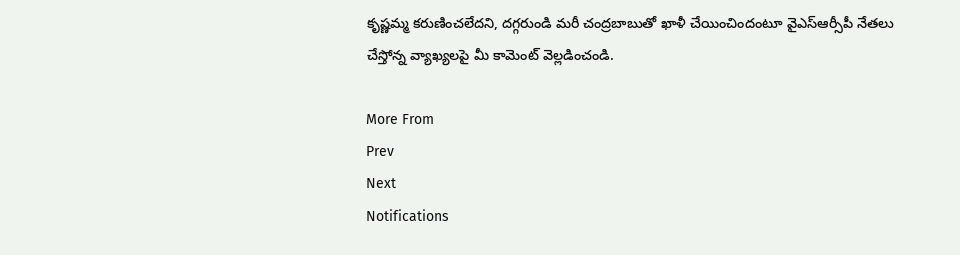కృష్ణమ్మ కరుణించలేదని, దగ్గరుండి మరీ చంద్రబాబుతో ఖాళీ చేయించిందంటూ వైఎస్ఆర్సీపీ నేతలు చేస్తోన్న వ్యాఖ్యలపై మీ కామెంట్ వెల్లడించండి.

More From
Prev
Next
Notifications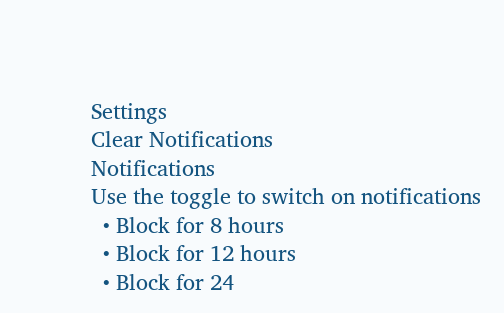Settings
Clear Notifications
Notifications
Use the toggle to switch on notifications
  • Block for 8 hours
  • Block for 12 hours
  • Block for 24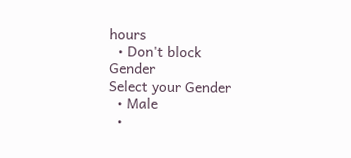hours
  • Don't block
Gender
Select your Gender
  • Male
  •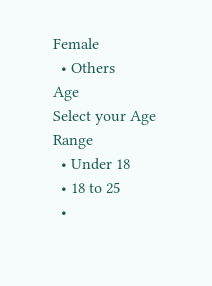Female
  • Others
Age
Select your Age Range
  • Under 18
  • 18 to 25
  •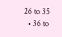26 to 35
  • 36 to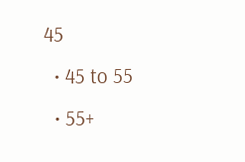45
  • 45 to 55
  • 55+